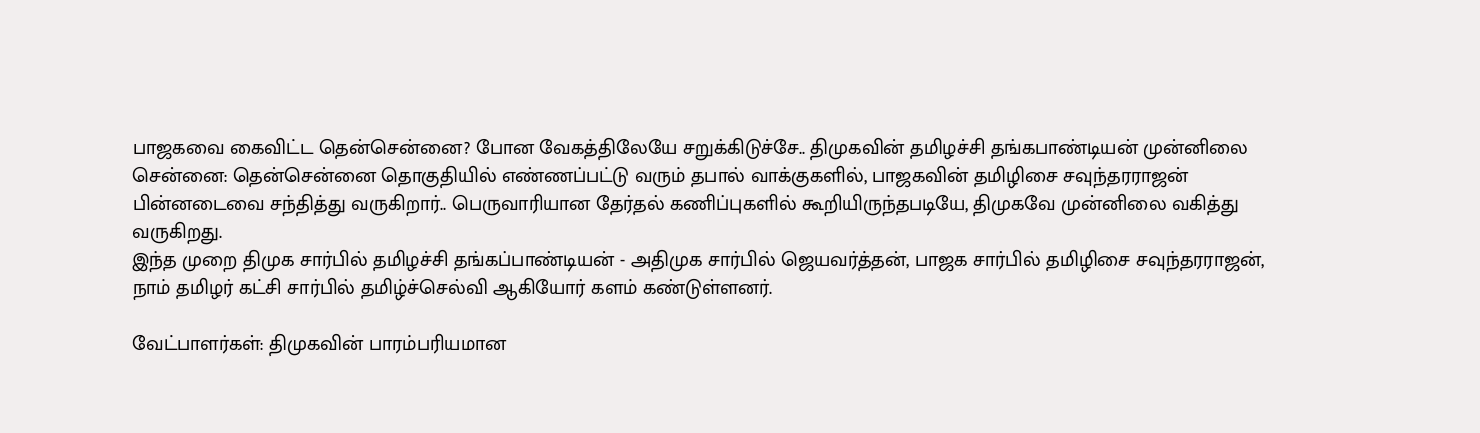பாஜகவை கைவிட்ட தென்சென்னை? போன வேகத்திலேயே சறுக்கிடுச்சே.. திமுகவின் தமிழச்சி தங்கபாண்டியன் முன்னிலை
சென்னை: தென்சென்னை தொகுதியில் எண்ணப்பட்டு வரும் தபால் வாக்குகளில், பாஜகவின் தமிழிசை சவுந்தரராஜன் பின்னடைவை சந்தித்து வருகிறார்.. பெருவாரியான தேர்தல் கணிப்புகளில் கூறியிருந்தபடியே, திமுகவே முன்னிலை வகித்து வருகிறது.
இந்த முறை திமுக சார்பில் தமிழச்சி தங்கப்பாண்டியன் - அதிமுக சார்பில் ஜெயவர்த்தன், பாஜக சார்பில் தமிழிசை சவுந்தரராஜன், நாம் தமிழர் கட்சி சார்பில் தமிழ்ச்செல்வி ஆகியோர் களம் கண்டுள்ளனர்.

வேட்பாளர்கள்: திமுகவின் பாரம்பரியமான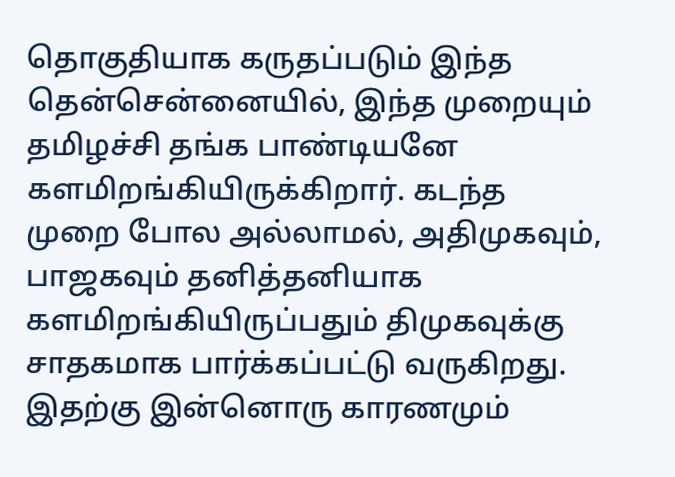தொகுதியாக கருதப்படும் இந்த தென்சென்னையில், இந்த முறையும் தமிழச்சி தங்க பாண்டியனே களமிறங்கியிருக்கிறார். கடந்த முறை போல அல்லாமல், அதிமுகவும், பாஜகவும் தனித்தனியாக களமிறங்கியிருப்பதும் திமுகவுக்கு சாதகமாக பார்க்கப்பட்டு வருகிறது.
இதற்கு இன்னொரு காரணமும்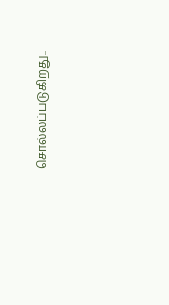சொல்லப்படுகிறது..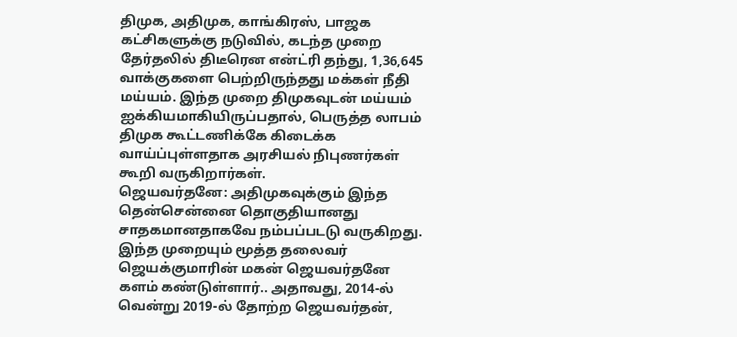திமுக, அதிமுக, காங்கிரஸ், பாஜக கட்சிகளுக்கு நடுவில், கடந்த முறை தேர்தலில் திடீரென என்ட்ரி தந்து, 1,36,645 வாக்குகளை பெற்றிருந்தது மக்கள் நீதி மய்யம். இந்த முறை திமுகவுடன் மய்யம் ஐக்கியமாகியிருப்பதால், பெருத்த லாபம் திமுக கூட்டணிக்கே கிடைக்க வாய்ப்புள்ளதாக அரசியல் நிபுணர்கள் கூறி வருகிறார்கள்.
ஜெயவர்தனே: அதிமுகவுக்கும் இந்த தென்சென்னை தொகுதியானது சாதகமானதாகவே நம்பப்படடு வருகிறது. இந்த முறையும் மூத்த தலைவர் ஜெயக்குமாரின் மகன் ஜெயவர்தனே களம் கண்டுள்ளார்.. அதாவது, 2014-ல் வென்று 2019-ல் தோற்ற ஜெயவர்தன்,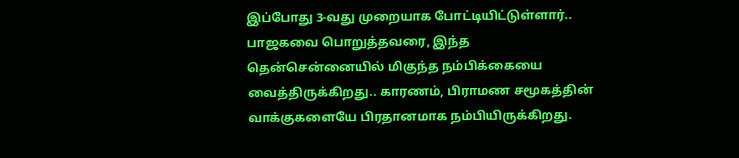இப்போது 3-வது முறையாக போட்டியிட்டுள்ளார்..
பாஜகவை பொறுத்தவரை, இந்த தென்சென்னையில் மிகுந்த நம்பிக்கையை வைத்திருக்கிறது.. காரணம், பிராமண சமூகத்தின் வாக்குகளையே பிரதானமாக நம்பியிருக்கிறது.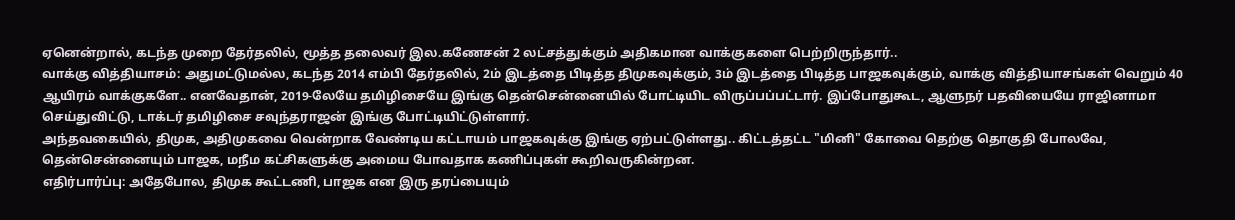ஏனென்றால், கடந்த முறை தேர்தலில், மூத்த தலைவர் இல.கணேசன் 2 லட்சத்துக்கும் அதிகமான வாக்குகளை பெற்றிருந்தார்..
வாக்கு வித்தியாசம்: அதுமட்டுமல்ல, கடந்த 2014 எம்பி தேர்தலில், 2ம் இடத்தை பிடித்த திமுகவுக்கும், 3ம் இடத்தை பிடித்த பாஜகவுக்கும், வாக்கு வித்தியாசங்கள் வெறும் 40 ஆயிரம் வாக்குகளே.. எனவேதான், 2019-லேயே தமிழிசையே இங்கு தென்சென்னையில் போட்டியிட விருப்பப்பட்டார். இப்போதுகூட, ஆளுநர் பதவியையே ராஜினாமா செய்துவிட்டு, டாக்டர் தமிழிசை சவுந்தராஜன் இங்கு போட்டியிட்டுள்ளார்.
அந்தவகையில், திமுக, அதிமுகவை வென்றாக வேண்டிய கட்டாயம் பாஜகவுக்கு இங்கு ஏற்பட்டுள்ளது.. கிட்டத்தட்ட "மினி" கோவை தெற்கு தொகுதி போலவே, தென்சென்னையும் பாஜக, மநீம கட்சிகளுக்கு அமைய போவதாக கணிப்புகள் கூறிவருகின்றன.
எதிர்பார்ப்பு: அதேபோல, திமுக கூட்டணி, பாஜக என இரு தரப்பையும்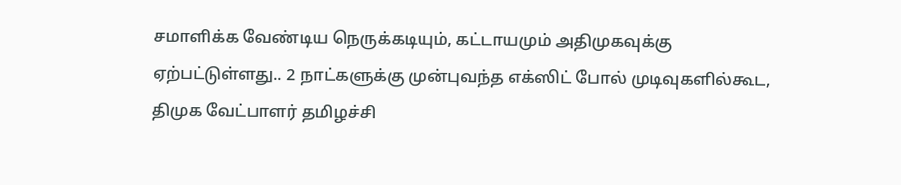சமாளிக்க வேண்டிய நெருக்கடியும், கட்டாயமும் அதிமுகவுக்கு ஏற்பட்டுள்ளது.. 2 நாட்களுக்கு முன்புவந்த எக்ஸிட் போல் முடிவுகளில்கூட, திமுக வேட்பாளர் தமிழச்சி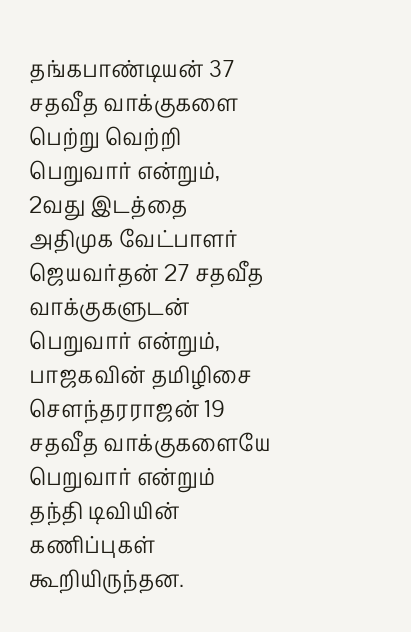தங்கபாண்டியன் 37 சதவீத வாக்குகளை பெற்று வெற்றி பெறுவார் என்றும், 2வது இடத்தை அதிமுக வேட்பாளர் ஜெயவர்தன் 27 சதவீத வாக்குகளுடன் பெறுவார் என்றும், பாஜகவின் தமிழிசை செளந்தரராஜன் 19 சதவீத வாக்குகளையே பெறுவார் என்றும் தந்தி டிவியின் கணிப்புகள் கூறியிருந்தன.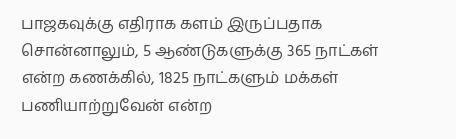பாஜகவுக்கு எதிராக களம் இருப்பதாக சொன்னாலும், 5 ஆண்டுகளுக்கு 365 நாட்கள் என்ற கணக்கில், 1825 நாட்களும் மக்கள் பணியாற்றுவேன் என்ற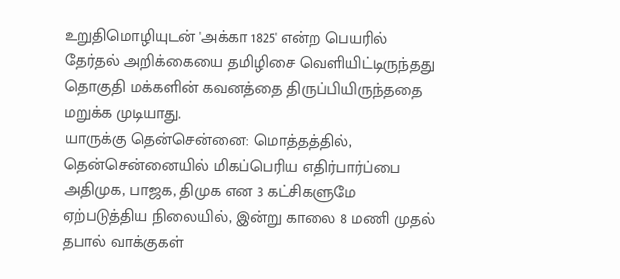உறுதிமொழியுடன் 'அக்கா 1825' என்ற பெயரில் தேர்தல் அறிக்கையை தமிழிசை வெளியிட்டிருந்தது தொகுதி மக்களின் கவனத்தை திருப்பியிருந்ததை மறுக்க முடியாது.
யாருக்கு தென்சென்னை: மொத்தத்தில், தென்சென்னையில் மிகப்பெரிய எதிர்பார்ப்பை அதிமுக, பாஜக, திமுக என 3 கட்சிகளுமே ஏற்படுத்திய நிலையில், இன்று காலை 8 மணி முதல் தபால் வாக்குகள்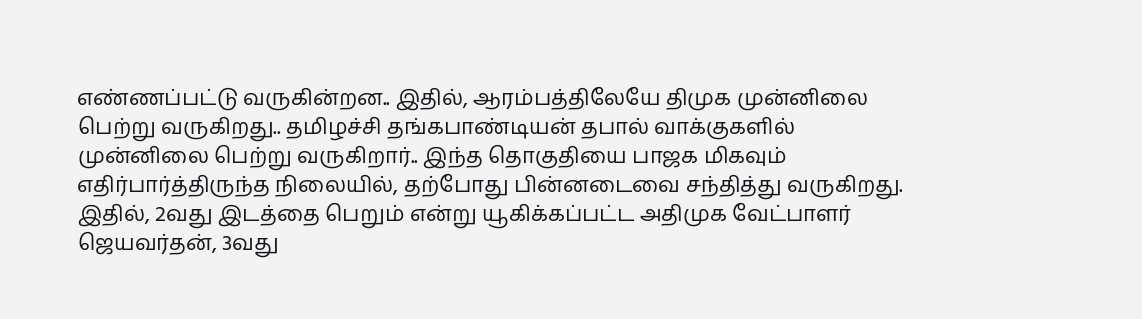எண்ணப்பட்டு வருகின்றன.. இதில், ஆரம்பத்திலேயே திமுக முன்னிலை பெற்று வருகிறது.. தமிழச்சி தங்கபாண்டியன் தபால் வாக்குகளில் முன்னிலை பெற்று வருகிறார்.. இந்த தொகுதியை பாஜக மிகவும் எதிர்பார்த்திருந்த நிலையில், தற்போது பின்னடைவை சந்தித்து வருகிறது.
இதில், 2வது இடத்தை பெறும் என்று யூகிக்கப்பட்ட அதிமுக வேட்பாளர் ஜெயவர்தன், 3வது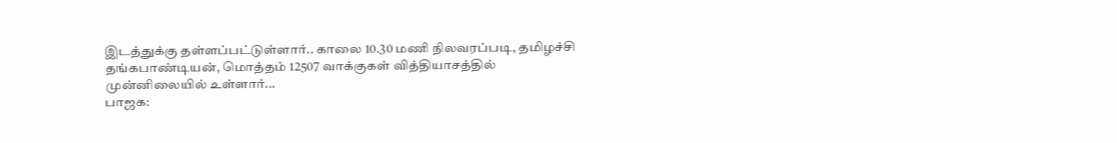இடத்துக்கு தள்ளப்பட்டுள்ளார்.. காலை 10.30 மணி நிலவரப்படி, தமிழச்சி தங்கபாண்டியன், மொத்தம் 12507 வாக்குகள் வித்தியாசத்தில் முன்னிலையில் உள்ளார்...
பாஜக: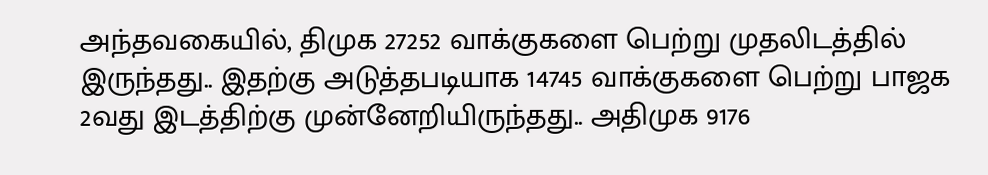அந்தவகையில், திமுக 27252 வாக்குகளை பெற்று முதலிடத்தில் இருந்தது.. இதற்கு அடுத்தபடியாக 14745 வாக்குகளை பெற்று பாஜக 2வது இடத்திற்கு முன்னேறியிருந்தது.. அதிமுக 9176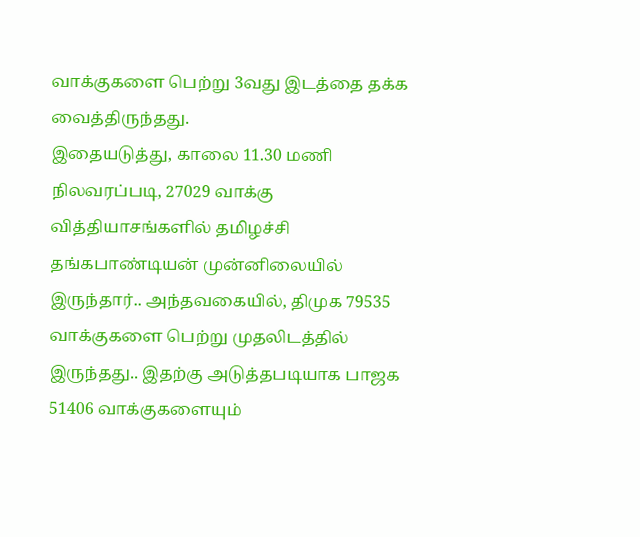வாக்குகளை பெற்று 3வது இடத்தை தக்க வைத்திருந்தது.
இதையடுத்து, காலை 11.30 மணி நிலவரப்படி, 27029 வாக்கு வித்தியாசங்களில் தமிழச்சி தங்கபாண்டியன் முன்னிலையில் இருந்தார்.. அந்தவகையில், திமுக 79535 வாக்குகளை பெற்று முதலிடத்தில் இருந்தது.. இதற்கு அடுத்தபடியாக பாஜக 51406 வாக்குகளையும்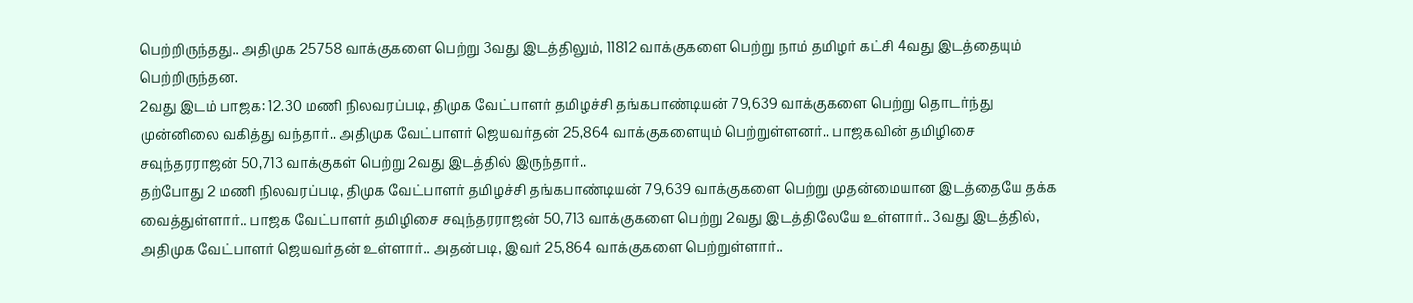பெற்றிருந்தது.. அதிமுக 25758 வாக்குகளை பெற்று 3வது இடத்திலும், 11812 வாக்குகளை பெற்று நாம் தமிழர் கட்சி 4வது இடத்தையும் பெற்றிருந்தன.
2வது இடம் பாஜக: 12.30 மணி நிலவரப்படி, திமுக வேட்பாளர் தமிழச்சி தங்கபாண்டியன் 79,639 வாக்குகளை பெற்று தொடர்ந்து முன்னிலை வகித்து வந்தார்.. அதிமுக வேட்பாளர் ஜெயவர்தன் 25,864 வாக்குகளையும் பெற்றுள்ளனர்.. பாஜகவின் தமிழிசை சவுந்தரராஜன் 50,713 வாக்குகள் பெற்று 2வது இடத்தில் இருந்தார்..
தற்போது 2 மணி நிலவரப்படி, திமுக வேட்பாளர் தமிழச்சி தங்கபாண்டியன் 79,639 வாக்குகளை பெற்று முதன்மையான இடத்தையே தக்க வைத்துள்ளார்.. பாஜக வேட்பாளர் தமிழிசை சவுந்தரராஜன் 50,713 வாக்குகளை பெற்று 2வது இடத்திலேயே உள்ளார்.. 3வது இடத்தில், அதிமுக வேட்பாளர் ஜெயவர்தன் உள்ளார்.. அதன்படி, இவர் 25,864 வாக்குகளை பெற்றுள்ளார்..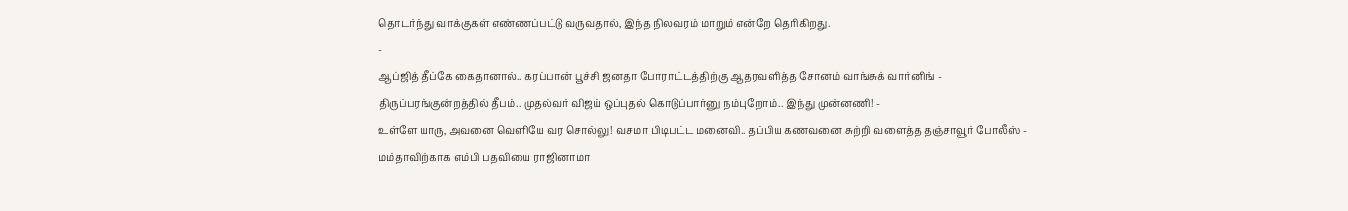தொடர்ந்து வாக்குகள் எண்ணப்பட்டு வருவதால், இந்த நிலவரம் மாறும் என்றே தெரிகிறது.
-
ஆப்ஜித் தீப்கே கைதானால்.. கரப்பான் பூச்சி ஜனதா போராட்டத்திற்கு ஆதரவளித்த சோனம் வாங்சுக் வார்னிங் -
திருப்பரங்குன்றத்தில் தீபம்.. முதல்வர் விஜய் ஒப்புதல் கொடுப்பார்னு நம்புறோம்.. இந்து முன்னணி! -
உள்ளே யாரு, அவனை வெளியே வர சொல்லு! வசமா பிடிபட்ட மனைவி.. தப்பிய கணவனை சுற்றி வளைத்த தஞ்சாவூர் போலீஸ் -
மம்தாவிற்காக எம்பி பதவியை ராஜினாமா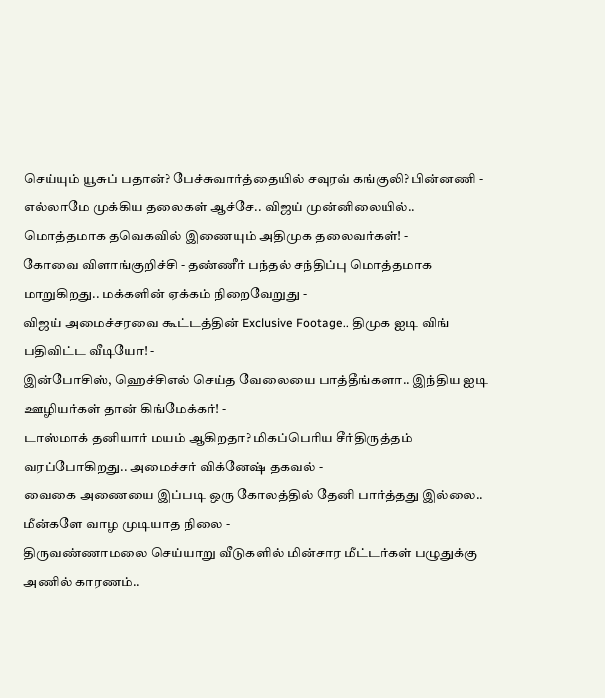செய்யும் யூசுப் பதான்? பேச்சுவார்த்தையில் சவுரவ் கங்குலி? பின்னணி -
எல்லாமே முக்கிய தலைகள் ஆச்சே.. விஜய் முன்னிலையில்.. மொத்தமாக தவெகவில் இணையும் அதிமுக தலைவர்கள்! -
கோவை விளாங்குறிச்சி - தண்ணீர் பந்தல் சந்திப்பு மொத்தமாக மாறுகிறது.. மக்களின் ஏக்கம் நிறைவேறுது -
விஜய் அமைச்சரவை கூட்டத்தின் Exclusive Footage.. திமுக ஐடி விங் பதிவிட்ட வீடியோ! -
இன்போசிஸ், ஹெச்சிஎல் செய்த வேலையை பாத்தீங்களா.. இந்திய ஐடி ஊழியர்கள் தான் கிங்மேக்கர்! -
டாஸ்மாக் தனியார் மயம் ஆகிறதா? மிகப்பெரிய சீர்திருத்தம் வரப்போகிறது.. அமைச்சர் விக்னேஷ் தகவல் -
வைகை அணையை இப்படி ஒரு கோலத்தில் தேனி பார்த்தது இல்லை.. மீன்களே வாழ முடியாத நிலை -
திருவண்ணாமலை செய்யாறு வீடுகளில் மின்சார மீட்டர்கள் பழுதுக்கு அணில் காரணம்..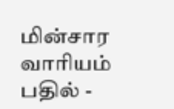மின்சார வாரியம் பதில் -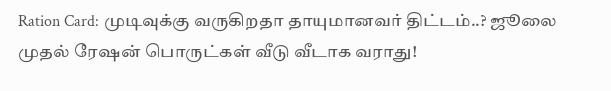Ration Card: முடிவுக்கு வருகிறதா தாயுமானவர் திட்டம்..? ஜூலை முதல் ரேஷன் பொருட்கள் வீடு வீடாக வராது!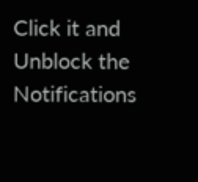Click it and Unblock the Notifications